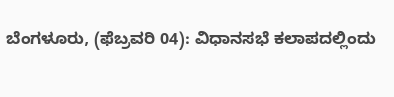ಬೆಂಗಳೂರು, (ಫೆಬ್ರವರಿ 04): ವಿಧಾನಸಭೆ ಕಲಾಪದಲ್ಲಿಂದು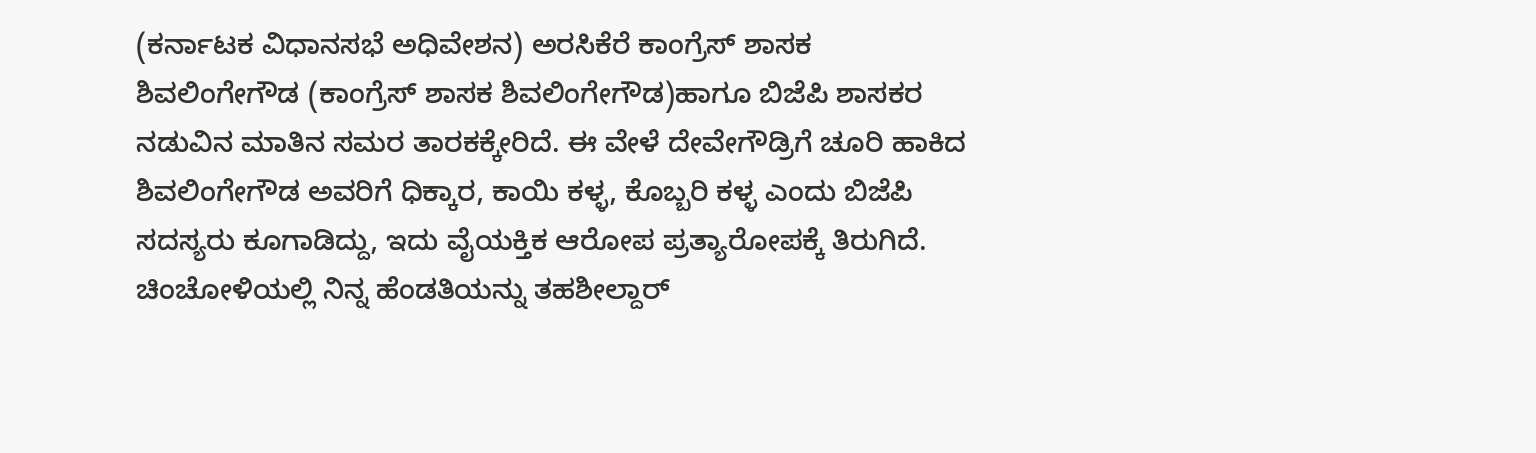(ಕರ್ನಾಟಕ ವಿಧಾನಸಭೆ ಅಧಿವೇಶನ) ಅರಸಿಕೆರೆ ಕಾಂಗ್ರೆಸ್ ಶಾಸಕ ಶಿವಲಿಂಗೇಗೌಡ (ಕಾಂಗ್ರೆಸ್ ಶಾಸಕ ಶಿವಲಿಂಗೇಗೌಡ)ಹಾಗೂ ಬಿಜೆಪಿ ಶಾಸಕರ ನಡುವಿನ ಮಾತಿನ ಸಮರ ತಾರಕಕ್ಕೇರಿದೆ. ಈ ವೇಳೆ ದೇವೇಗೌಡ್ರಿಗೆ ಚೂರಿ ಹಾಕಿದ ಶಿವಲಿಂಗೇಗೌಡ ಅವರಿಗೆ ಧಿಕ್ಕಾರ, ಕಾಯಿ ಕಳ್ಳ, ಕೊಬ್ಬರಿ ಕಳ್ಳ ಎಂದು ಬಿಜೆಪಿ ಸದಸ್ಯರು ಕೂಗಾಡಿದ್ದು, ಇದು ವೈಯಕ್ತಿಕ ಆರೋಪ ಪ್ರತ್ಯಾರೋಪಕ್ಕೆ ತಿರುಗಿದೆ. ಚಿಂಚೋಳಿಯಲ್ಲಿ ನಿನ್ನ ಹೆಂಡತಿಯನ್ನು ತಹಶೀಲ್ದಾರ್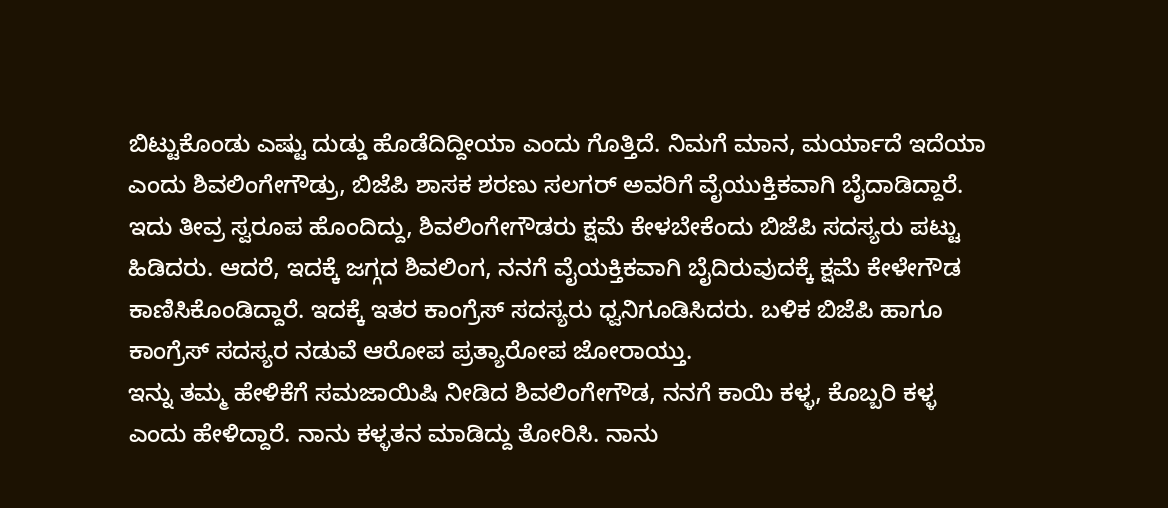ಬಿಟ್ಟುಕೊಂಡು ಎಷ್ಟು ದುಡ್ಡು ಹೊಡೆದಿದ್ದೀಯಾ ಎಂದು ಗೊತ್ತಿದೆ. ನಿಮಗೆ ಮಾನ, ಮರ್ಯಾದೆ ಇದೆಯಾ ಎಂದು ಶಿವಲಿಂಗೇಗೌಡ್ರು, ಬಿಜೆಪಿ ಶಾಸಕ ಶರಣು ಸಲಗರ್ ಅವರಿಗೆ ವೈಯುಕ್ತಿಕವಾಗಿ ಬೈದಾಡಿದ್ದಾರೆ. ಇದು ತೀವ್ರ ಸ್ವರೂಪ ಹೊಂದಿದ್ದು, ಶಿವಲಿಂಗೇಗೌಡರು ಕ್ಷಮೆ ಕೇಳಬೇಕೆಂದು ಬಿಜೆಪಿ ಸದಸ್ಯರು ಪಟ್ಟು ಹಿಡಿದರು. ಆದರೆ, ಇದಕ್ಕೆ ಜಗ್ಗದ ಶಿವಲಿಂಗ, ನನಗೆ ವೈಯಕ್ತಿಕವಾಗಿ ಬೈದಿರುವುದಕ್ಕೆ ಕ್ಷಮೆ ಕೇಳೇಗೌಡ ಕಾಣಿಸಿಕೊಂಡಿದ್ದಾರೆ. ಇದಕ್ಕೆ ಇತರ ಕಾಂಗ್ರೆಸ್ ಸದಸ್ಯರು ಧ್ವನಿಗೂಡಿಸಿದರು. ಬಳಿಕ ಬಿಜೆಪಿ ಹಾಗೂ ಕಾಂಗ್ರೆಸ್ ಸದಸ್ಯರ ನಡುವೆ ಆರೋಪ ಪ್ರತ್ಯಾರೋಪ ಜೋರಾಯ್ತು.
ಇನ್ನು ತಮ್ಮ ಹೇಳಿಕೆಗೆ ಸಮಜಾಯಿಷಿ ನೀಡಿದ ಶಿವಲಿಂಗೇಗೌಡ, ನನಗೆ ಕಾಯಿ ಕಳ್ಳ, ಕೊಬ್ಬರಿ ಕಳ್ಳ ಎಂದು ಹೇಳಿದ್ದಾರೆ. ನಾನು ಕಳ್ಳತನ ಮಾಡಿದ್ದು ತೋರಿಸಿ. ನಾನು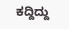ಕದ್ದಿದ್ದು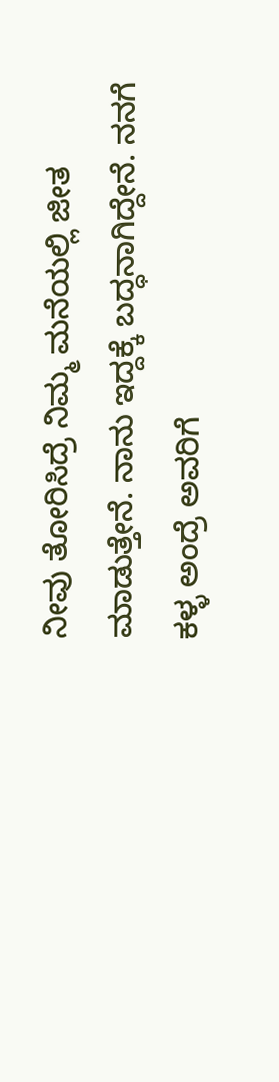ನೀವು ತೋರಿಸಿದ್ರೆ ನಿಮ್ಮ ಮನೆಯಲ್ಲಿ ಜೀತ ಮಾಡುತ್ತೇನೆ. ನಾನು ಇದ್ದಕ್ಕೆ ಬದ್ಧನಾಗಿದ್ದೇನೆ. ನನಗೆ ಕಳ್ಳ ಅಂದ್ರೆ ಅವರಿಗೆ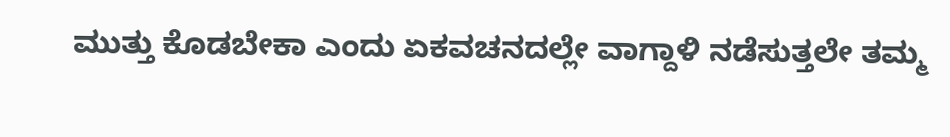ಮುತ್ತು ಕೊಡಬೇಕಾ ಎಂದು ಏಕವಚನದಲ್ಲೇ ವಾಗ್ದಾಳಿ ನಡೆಸುತ್ತಲೇ ತಮ್ಮ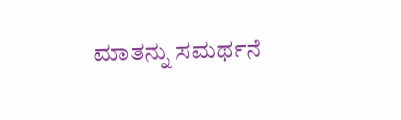ಮಾತನ್ನು ಸಮರ್ಥನೆ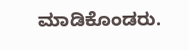ಮಾಡಿಕೊಂಡರು.